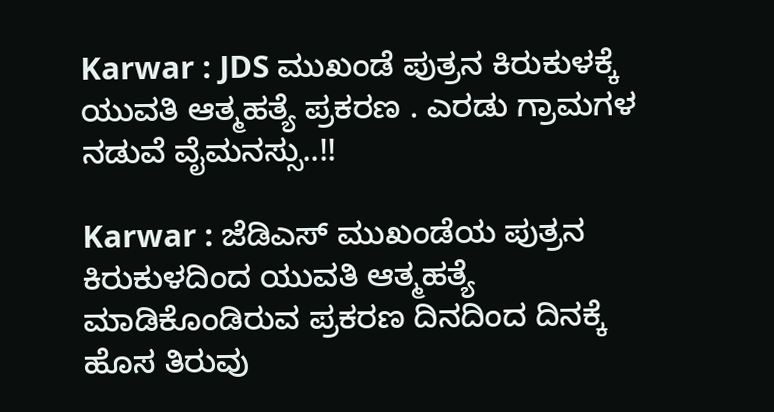Karwar : JDS ಮುಖಂಡೆ ಪುತ್ರನ ಕಿರುಕುಳಕ್ಕೆ ಯುವತಿ ಆತ್ಮಹತ್ಯೆ ಪ್ರಕರಣ . ಎರಡು ಗ್ರಾಮಗಳ ನಡುವೆ ವೈಮನಸ್ಸು..!!

Karwar : ಜೆಡಿಎಸ್ ಮುಖಂಡೆಯ ಪುತ್ರನ ಕಿರುಕುಳದಿಂದ ಯುವತಿ ಆತ್ಮಹತ್ಯೆ ಮಾಡಿಕೊಂಡಿರುವ ಪ್ರಕರಣ ದಿನದಿಂದ ದಿನಕ್ಕೆ ಹೊಸ ತಿರುವು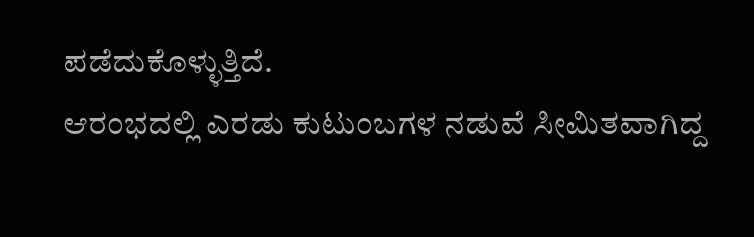ಪಡೆದುಕೊಳ್ಳುತ್ತಿದೆ.
ಆರಂಭದಲ್ಲಿ ಎರಡು ಕುಟುಂಬಗಳ ನಡುವೆ ಸೀಮಿತವಾಗಿದ್ದ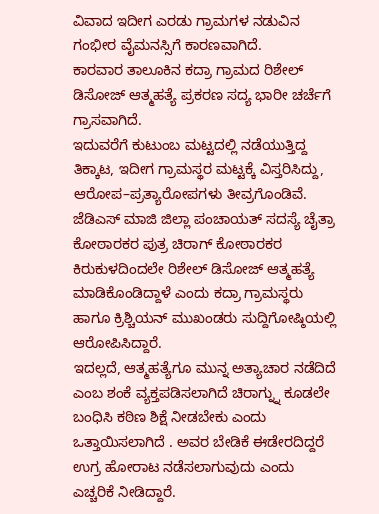ವಿವಾದ ಇದೀಗ ಎರಡು ಗ್ರಾಮಗಳ ನಡುವಿನ ಗಂಭೀರ ವೈಮನಸ್ಸಿಗೆ ಕಾರಣವಾಗಿದೆ.
ಕಾರವಾರ ತಾಲೂಕಿನ ಕದ್ರಾ ಗ್ರಾಮದ ರಿಶೇಲ್ ಡಿಸೋಜ್ ಆತ್ಮಹತ್ಯೆ ಪ್ರಕರಣ ಸದ್ಯ ಭಾರೀ ಚರ್ಚೆಗೆ ಗ್ರಾಸವಾಗಿದೆ.
ಇದುವರೆಗೆ ಕುಟುಂಬ ಮಟ್ಟದಲ್ಲಿ ನಡೆಯುತ್ತಿದ್ದ ತಿಕ್ಕಾಟ, ಇದೀಗ ಗ್ರಾಮಸ್ಥರ ಮಟ್ಟಕ್ಕೆ ವಿಸ್ತರಿಸಿದ್ದು, ಆರೋಪ–ಪ್ರತ್ಯಾರೋಪಗಳು ತೀವ್ರಗೊಂಡಿವೆ.
ಜೆಡಿಎಸ್ ಮಾಜಿ ಜಿಲ್ಲಾ ಪಂಚಾಯತ್ ಸದಸ್ಯೆ ಚೈತ್ರಾ ಕೋಠಾರಕರ ಪುತ್ರ ಚಿರಾಗ್ ಕೋಠಾರಕರ ಕಿರುಕುಳದಿಂದಲೇ ರಿಶೇಲ್ ಡಿಸೋಜ್ ಆತ್ಮಹತ್ಯೆ ಮಾಡಿಕೊಂಡಿದ್ದಾಳೆ ಎಂದು ಕದ್ರಾ ಗ್ರಾಮಸ್ಥರು ಹಾಗೂ ಕ್ರಿಶ್ಚಿಯನ್ ಮುಖಂಡರು ಸುದ್ದಿಗೋಷ್ಠಿಯಲ್ಲಿ ಆರೋಪಿಸಿದ್ದಾರೆ.
ಇದಲ್ಲದೆ, ಆತ್ಮಹತ್ಯೆಗೂ ಮುನ್ನ ಅತ್ಯಾಚಾರ ನಡೆದಿದೆ ಎಂಬ ಶಂಕೆ ವ್ಯಕ್ತಪಡಿಸಲಾಗಿದೆ ಚಿರಾಗ್ನ್ನು ಕೂಡಲೇ ಬಂಧಿಸಿ ಕಠಿಣ ಶಿಕ್ಷೆ ನೀಡಬೇಕು ಎಂದು ಒತ್ತಾಯಿಸಲಾಗಿದೆ . ಅವರ ಬೇಡಿಕೆ ಈಡೇರದಿದ್ದರೆ ಉಗ್ರ ಹೋರಾಟ ನಡೆಸಲಾಗುವುದು ಎಂದು ಎಚ್ಚರಿಕೆ ನೀಡಿದ್ದಾರೆ.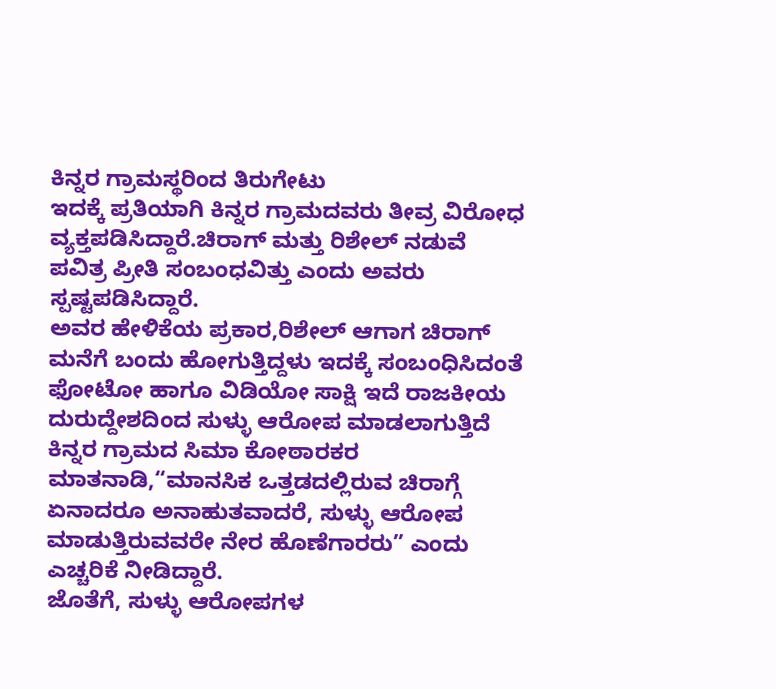ಕಿನ್ನರ ಗ್ರಾಮಸ್ಥರಿಂದ ತಿರುಗೇಟು
ಇದಕ್ಕೆ ಪ್ರತಿಯಾಗಿ ಕಿನ್ನರ ಗ್ರಾಮದವರು ತೀವ್ರ ವಿರೋಧ ವ್ಯಕ್ತಪಡಿಸಿದ್ದಾರೆ.ಚಿರಾಗ್ ಮತ್ತು ರಿಶೇಲ್ ನಡುವೆ ಪವಿತ್ರ ಪ್ರೀತಿ ಸಂಬಂಧವಿತ್ತು ಎಂದು ಅವರು ಸ್ಪಷ್ಟಪಡಿಸಿದ್ದಾರೆ.
ಅವರ ಹೇಳಿಕೆಯ ಪ್ರಕಾರ,ರಿಶೇಲ್ ಆಗಾಗ ಚಿರಾಗ್ ಮನೆಗೆ ಬಂದು ಹೋಗುತ್ತಿದ್ದಳು ಇದಕ್ಕೆ ಸಂಬಂಧಿಸಿದಂತೆ ಫೋಟೋ ಹಾಗೂ ವಿಡಿಯೋ ಸಾಕ್ಷಿ ಇದೆ ರಾಜಕೀಯ ದುರುದ್ದೇಶದಿಂದ ಸುಳ್ಳು ಆರೋಪ ಮಾಡಲಾಗುತ್ತಿದೆ
ಕಿನ್ನರ ಗ್ರಾಮದ ಸಿಮಾ ಕೋಠಾರಕರ ಮಾತನಾಡಿ,“ಮಾನಸಿಕ ಒತ್ತಡದಲ್ಲಿರುವ ಚಿರಾಗ್ಗೆ ಏನಾದರೂ ಅನಾಹುತವಾದರೆ, ಸುಳ್ಳು ಆರೋಪ ಮಾಡುತ್ತಿರುವವರೇ ನೇರ ಹೊಣೆಗಾರರು” ಎಂದು ಎಚ್ಚರಿಕೆ ನೀಡಿದ್ದಾರೆ.
ಜೊತೆಗೆ, ಸುಳ್ಳು ಆರೋಪಗಳ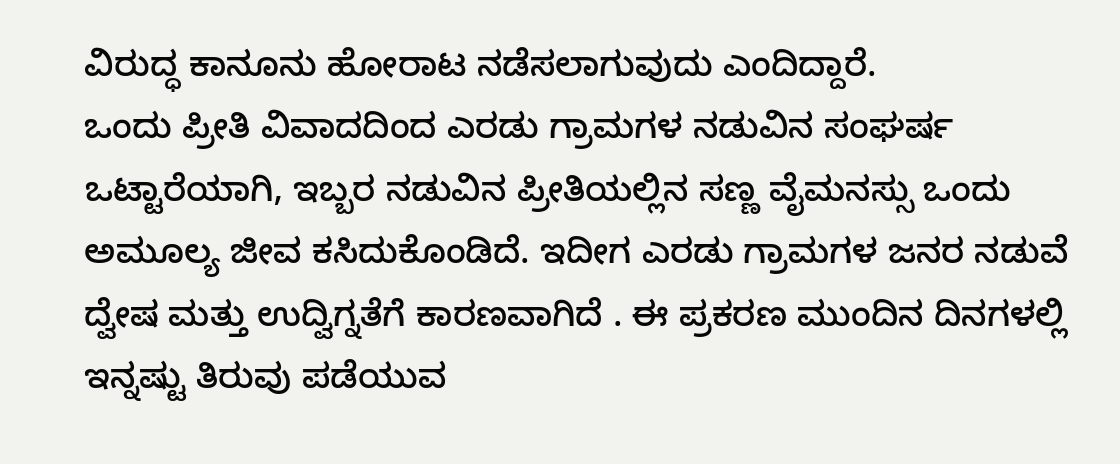ವಿರುದ್ಧ ಕಾನೂನು ಹೋರಾಟ ನಡೆಸಲಾಗುವುದು ಎಂದಿದ್ದಾರೆ.
ಒಂದು ಪ್ರೀತಿ ವಿವಾದದಿಂದ ಎರಡು ಗ್ರಾಮಗಳ ನಡುವಿನ ಸಂಘರ್ಷ
ಒಟ್ಟಾರೆಯಾಗಿ, ಇಬ್ಬರ ನಡುವಿನ ಪ್ರೀತಿಯಲ್ಲಿನ ಸಣ್ಣ ವೈಮನಸ್ಸು ಒಂದು ಅಮೂಲ್ಯ ಜೀವ ಕಸಿದುಕೊಂಡಿದೆ. ಇದೀಗ ಎರಡು ಗ್ರಾಮಗಳ ಜನರ ನಡುವೆ ದ್ವೇಷ ಮತ್ತು ಉದ್ವಿಗ್ನತೆಗೆ ಕಾರಣವಾಗಿದೆ . ಈ ಪ್ರಕರಣ ಮುಂದಿನ ದಿನಗಳಲ್ಲಿ ಇನ್ನಷ್ಟು ತಿರುವು ಪಡೆಯುವ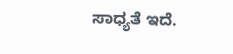ಸಾಧ್ಯತೆ ಇದೆ.